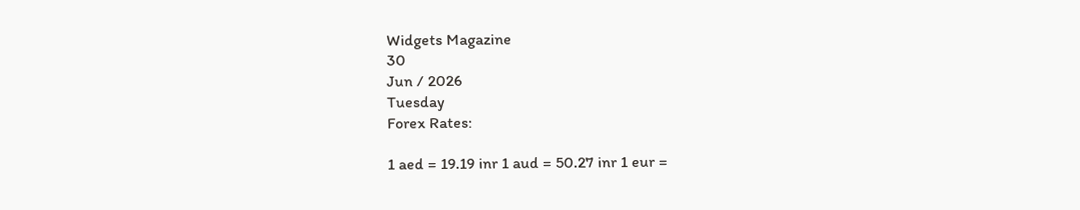Widgets Magazine
30
Jun / 2026
Tuesday
Forex Rates:

1 aed = 19.19 inr 1 aud = 50.27 inr 1 eur =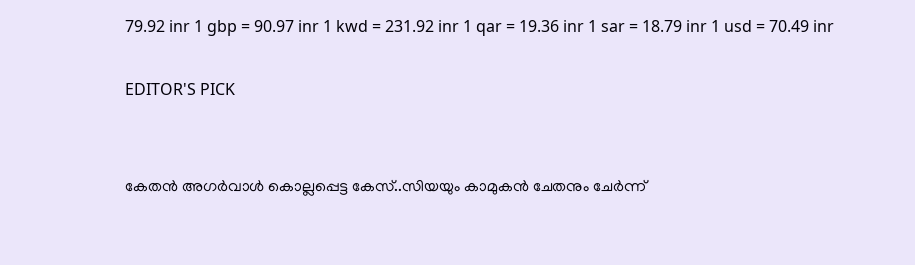79.92 inr 1 gbp = 90.97 inr 1 kwd = 231.92 inr 1 qar = 19.36 inr 1 sar = 18.79 inr 1 usd = 70.49 inr

EDITOR'S PICK


കേതന്‍ അഗര്‍വാള്‍ കൊല്ലപ്പെട്ട കേസ്..സിയയും കാമുകന്‍ ചേതനും ചേർന്ന്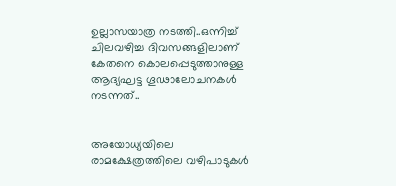ഉല്ലാസയാത്ര നടത്തി..ഒന്നിച്ച് ചിലവഴിച്ച ദിവസങ്ങളിലാണ് കേതനെ കൊലപ്പെടുത്താനുള്ള ആദ്യഘട്ട ഗൂഢാലോചനകള്‍ നടന്നത്..


അയോധ്യയിലെ രാമക്ഷേത്രത്തിലെ വഴിപാടുകൾ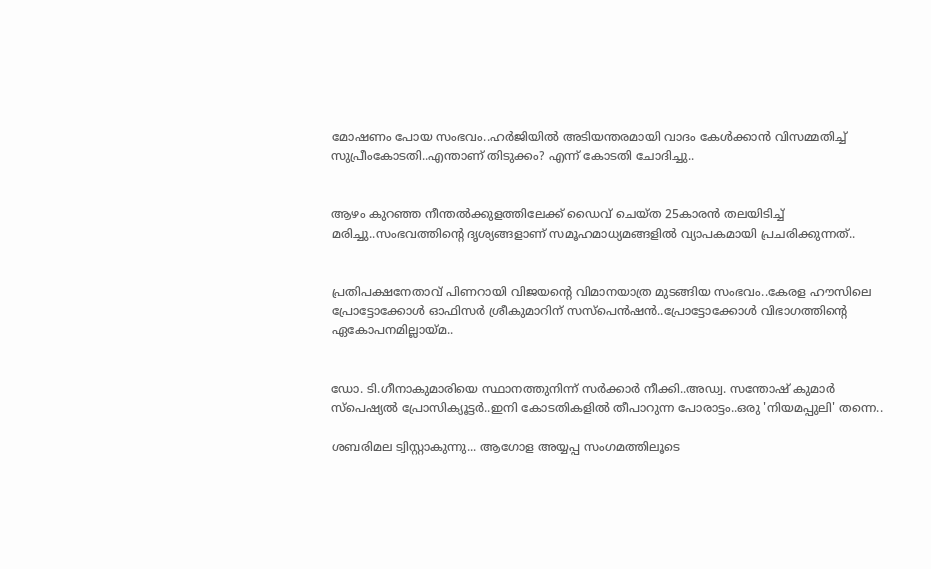മോഷണം പോയ സംഭവം..ഹർജിയിൽ അടിയന്തരമായി വാദം കേൾക്കാൻ വിസമ്മതിച്ച് സുപ്രീംകോടതി..എന്താണ് തിടുക്കം? എന്ന് കോടതി ചോദിച്ചു..


ആഴം കുറഞ്ഞ നീന്തല്‍ക്കുളത്തിലേക്ക് ഡൈവ് ചെയ്ത 25കാരന്‍ തലയിടിച്ച് മരിച്ചു..സംഭവത്തിന്റെ ദൃശ്യങ്ങളാണ് സമൂഹമാധ്യമങ്ങളില്‍ വ്യാപകമായി പ്രചരിക്കുന്നത്..


പ്രതിപക്ഷനേതാവ് പിണറായി വിജയന്റെ വിമാനയാത്ര മുടങ്ങിയ സംഭവം..കേരള ഹൗസിലെ പ്രോട്ടോക്കോൾ ഓഫിസർ ശ്രീകുമാറിന് സസ്പെൻഷൻ..പ്രോട്ടോക്കോൾ വിഭാഗത്തിന്റെ ഏകോപനമില്ലായ്മ..


ഡോ. ടി.ഗീനാകുമാരിയെ സ്ഥാനത്തുനിന്ന് സർക്കാർ നീക്കി..അഡ്വ. സന്തോഷ് കുമാര്‍ സ്‌പെഷ്യല്‍ പ്രോസിക്യൂട്ടര്‍..ഇനി കോടതികളിൽ തീപാറുന്ന പോരാട്ടം..ഒരു 'നിയമപ്പുലി' തന്നെ..

ശബരിമല ട്വിസ്റ്റാകുന്നു... ആഗോള അയ്യപ്പ സംഗമത്തിലൂടെ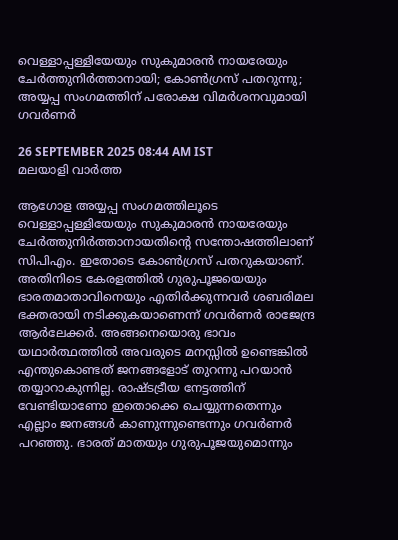വെള്ളാപ്പള്ളിയേയും സുകുമാരന്‍ നായരേയും ചേര്‍ത്തുനിര്‍ത്താനായി; കോണ്‍ഗ്രസ് പതറുന്നു; അയ്യപ്പ സംഗമത്തിന് പരോക്ഷ വിമര്‍ശനവുമായി ഗവര്‍ണര്‍

26 SEPTEMBER 2025 08:44 AM IST
മലയാളി വാര്‍ത്ത

ആഗോള അയ്യപ്പ സംഗമത്തിലൂടെ വെള്ളാപ്പള്ളിയേയും സുകുമാരന്‍ നായരേയും ചേര്‍ത്തുനിര്‍ത്താനായതിന്റെ സന്തോഷത്തിലാണ് സിപിഎം. ഇതോടെ കോണ്‍ഗ്രസ് പതറുകയാണ്. അതിനിടെ കേരളത്തില്‍ ഗുരുപൂജയെയും ഭാരതമാതാവിനെയും എതിര്‍ക്കുന്നവര്‍ ശബരിമല ഭക്തരായി നടിക്കുകയാണെന്ന് ഗവര്‍ണര്‍ രാജേന്ദ്ര ആര്‍ലേക്കര്‍. അങ്ങനെയൊരു ഭാവം യഥാര്‍ത്ഥത്തില്‍ അവരുടെ മനസ്സില്‍ ഉണ്ടെങ്കില്‍ എന്തുകൊണ്ടത് ജനങ്ങളോട് തുറന്നു പറയാന്‍ തയ്യാറാകുന്നില്ല. രാഷ്ടട്രീയ നേട്ടത്തിന് വേണ്ടിയാണോ ഇതൊക്കെ ചെയ്യുന്നതെന്നും എല്ലാം ജനങ്ങള്‍ കാണുന്നുണ്ടെന്നും ഗവര്‍ണര്‍ പറഞ്ഞു. ഭാരത് മാതയും ഗുരുപൂജയുമൊന്നും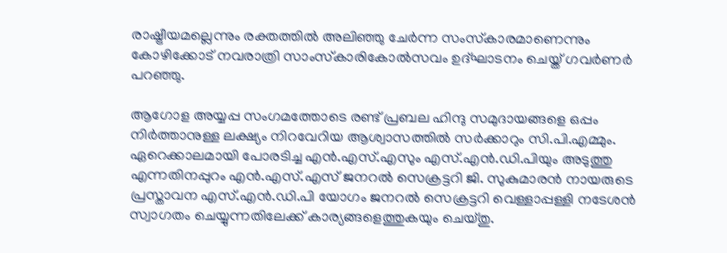രാഷ്ട്രീയമല്ലെന്നും രക്തത്തില്‍ അലിഞ്ഞു ചേര്‍ന്ന സംസ്‌കാരമാണെന്നും കോഴിക്കോട് നവരാത്രി സാംസ്‌കാരികോല്‍സവം ഉദ്ഘാടനം ചെയ്ത് ഗവര്‍ണര്‍ പറഞ്ഞു.

ആഗോള അയ്യപ്പ സംഗമത്തോടെ രണ്ട് പ്രബല ഹിന്ദു സമുദായങ്ങളെ ഒപ്പം നിര്‍ത്താനുള്ള ലക്ഷ്യം നിറവേറിയ ആശ്വാസത്തില്‍ സര്‍ക്കാറും സി.പി.എമ്മും. ഏറെക്കാലമായി പോരടിച്ച എന്‍.എസ്.എസും എസ്.എന്‍.ഡി.പിയും അടുത്തു എന്നതിനപ്പുറം എന്‍.എസ്.എസ് ജനറല്‍ സെക്രട്ടറി ജി. സുകുമാരന്‍ നായരുടെ പ്രസ്താവന എസ്.എന്‍.ഡി.പി യോഗം ജനറല്‍ സെക്രട്ടറി വെള്ളാപ്പള്ളി നടേശന്‍ സ്വാഗതം ചെയ്യുന്നതിലേക്ക് കാര്യങ്ങളെത്തുകയും ചെയ്തു.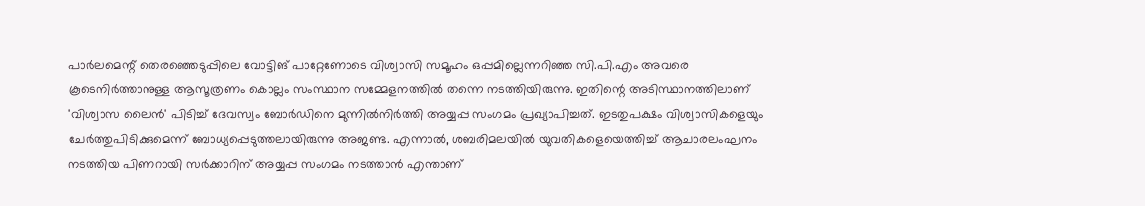പാര്‍ലമെന്റ് തെരഞ്ഞെടുപ്പിലെ വോട്ടിങ് പാറ്റേണോടെ വിശ്വാസി സമൂഹം ഒപ്പമില്ലെന്നറിഞ്ഞ സി.പി.എം അവരെ കൂടെനിര്‍ത്താനുള്ള ആസൂത്രണം കൊല്ലം സംസ്ഥാന സമ്മേളനത്തില്‍ തന്നെ നടത്തിയിരുന്നു. ഇതിന്റെ അടിസ്ഥാനത്തിലാണ് 'വിശ്വാസ ലൈന്‍' പിടിച്ച് ദേവസ്വം ബോര്‍ഡിനെ മുന്നില്‍നിര്‍ത്തി അയ്യപ്പ സംഗമം പ്രഖ്യാപിച്ചത്. ഇടതുപക്ഷം വിശ്വാസികളെയും ചേര്‍ത്തുപിടിക്കുമെന്ന് ബോധ്യപ്പെടുത്തലായിരുന്നു അജണ്ട. എന്നാല്‍, ശബരിമലയില്‍ യുവതികളെയെത്തിച്ച് ആചാരലംഘനം നടത്തിയ പിണറായി സര്‍ക്കാറിന് അയ്യപ്പ സംഗമം നടത്താന്‍ എന്താണ്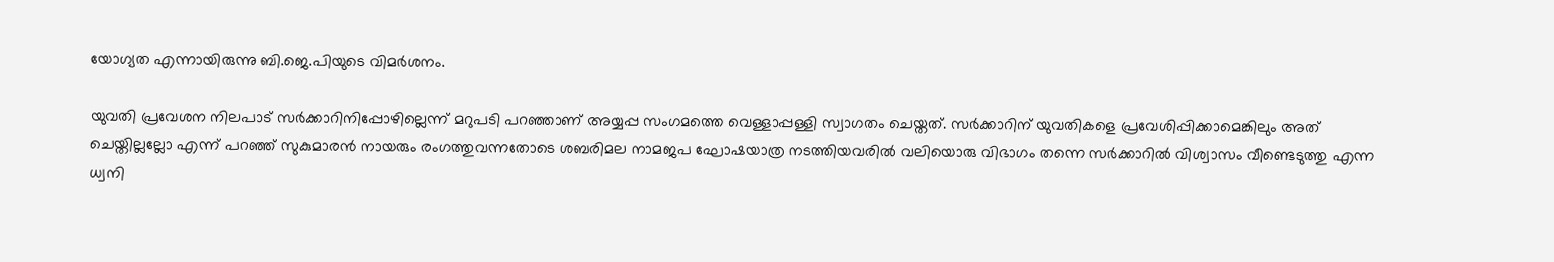യോഗ്യത എന്നായിരുന്നു ബി.ജെ.പിയുടെ വിമര്‍ശനം.

യുവതി പ്രവേശന നിലപാട് സര്‍ക്കാറിനിപ്പോഴില്ലെന്ന് മറുപടി പറഞ്ഞാണ് അയ്യപ്പ സംഗമത്തെ വെള്ളാപ്പള്ളി സ്വാഗതം ചെയ്തത്. സര്‍ക്കാറിന് യുവതികളെ പ്രവേശിപ്പിക്കാമെങ്കിലും അത് ചെയ്തില്ലല്ലോ എന്ന് പറഞ്ഞ് സുകുമാരന്‍ നായരും രംഗത്തുവന്നതോടെ ശബരിമല നാമജപ ഘോഷയാത്ര നടത്തിയവരില്‍ വലിയൊരു വിഭാഗം തന്നെ സര്‍ക്കാറില്‍ വിശ്വാസം വീണ്ടെടുത്തു എന്ന ധ്വനി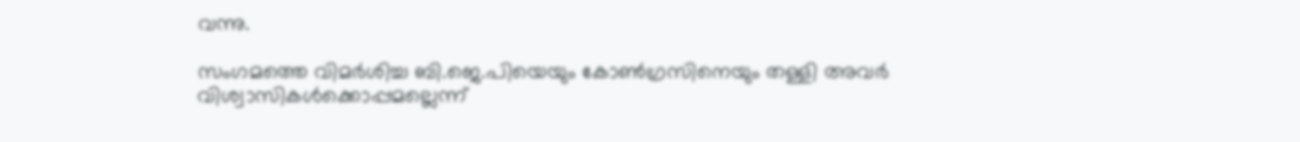വന്നു.

സംഗമത്തെ വിമര്‍ശിച്ച ബി.ജെ.പിയെയും കോണ്‍ഗ്രസിനെയും തള്ളി അവര്‍ വിശ്വാസികള്‍ക്കൊപ്പമല്ലെന്ന്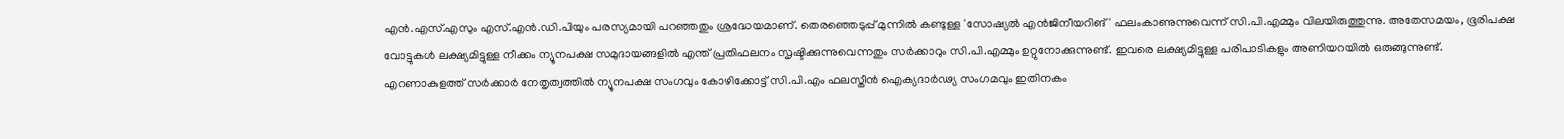എന്‍.എസ്.എസും എസ്.എന്‍.ഡി.പിയും പരസ്യമായി പറഞ്ഞതും ശ്രദ്ധേയമാണ്. തെരഞ്ഞെടുപ്പ് മുന്നില്‍ കണ്ടുള്ള 'സോഷ്യല്‍ എന്‍ജിനീയറിങ്' ഫലംകാണുന്നുവെന്ന് സി.പി.എമ്മും വിലയിരുത്തുന്നു. അതേസമയം, ഭൂരിപക്ഷ വോട്ടുകള്‍ ലക്ഷ്യമിട്ടുള്ള നീക്കം ന്യൂനപക്ഷ സമുദായങ്ങളില്‍ എന്ത് പ്രതിഫലനം സൃഷ്ടിക്കുന്നുവെന്നതും സര്‍ക്കാറും സി.പി.എമ്മും ഉറ്റുനോക്കുന്നുണ്ട്. ഇവരെ ലക്ഷ്യമിട്ടുള്ള പരിപാടികളും അണിയറയില്‍ ഒരുങ്ങുന്നുണ്ട്. എറണാകുളത്ത് സര്‍ക്കാര്‍ നേതൃത്വത്തില്‍ ന്യൂനപക്ഷ സംഗവും കോഴിക്കോട്ട് സി.പി.എം ഫലസ്തീന്‍ ഐക്യദാര്‍ഢ്യ സംഗമവും ഇതിനകം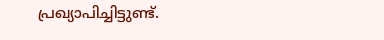പ്രഖ്യാപിച്ചിട്ടുണ്ട്.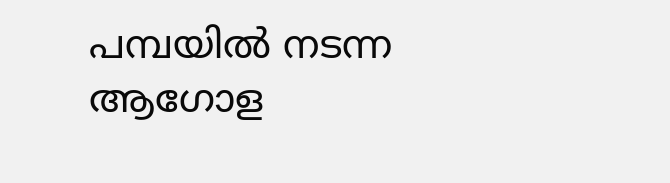പമ്പയില്‍ നടന്ന ആഗോള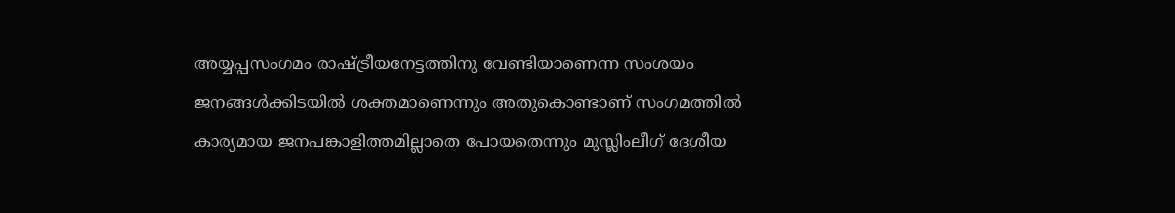അയ്യപ്പസംഗമം രാഷ്ട്രീയനേട്ടത്തിനു വേണ്ടിയാണെന്ന സംശയം ജനങ്ങള്‍ക്കിടയില്‍ ശക്തമാണെന്നും അതുകൊണ്ടാണ് സംഗമത്തില്‍ കാര്യമായ ജനപങ്കാളിത്തമില്ലാതെ പോയതെന്നും മുസ്ലിംലീഗ് ദേശീയ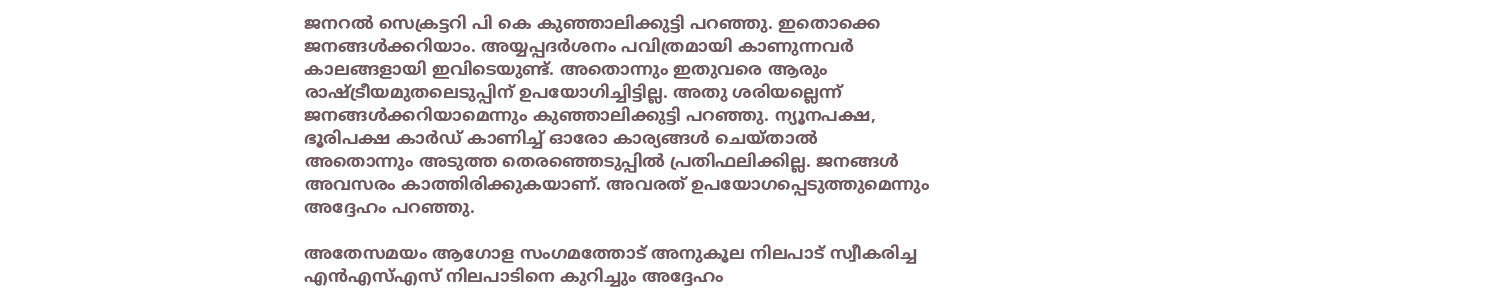ജനറല്‍ സെക്രട്ടറി പി കെ കുഞ്ഞാലിക്കുട്ടി പറഞ്ഞു. ഇതൊക്കെ ജനങ്ങള്‍ക്കറിയാം. അയ്യപ്പദര്‍ശനം പവിത്രമായി കാണുന്നവര്‍ കാലങ്ങളായി ഇവിടെയുണ്ട്. അതൊന്നും ഇതുവരെ ആരും രാഷ്ട്രീയമുതലെടുപ്പിന് ഉപയോഗിച്ചിട്ടില്ല. അതു ശരിയല്ലെന്ന് ജനങ്ങള്‍ക്കറിയാമെന്നും കുഞ്ഞാലിക്കുട്ടി പറഞ്ഞു. ന്യൂനപക്ഷ, ഭൂരിപക്ഷ കാര്‍ഡ് കാണിച്ച് ഓരോ കാര്യങ്ങള്‍ ചെയ്താല്‍ അതൊന്നും അടുത്ത തെരഞ്ഞെടുപ്പില്‍ പ്രതിഫലിക്കില്ല. ജനങ്ങള്‍ അവസരം കാത്തിരിക്കുകയാണ്. അവരത് ഉപയോഗപ്പെടുത്തുമെന്നും അദ്ദേഹം പറഞ്ഞു.

അതേസമയം ആഗോള സംഗമത്തോട് അനുകൂല നിലപാട് സ്വീകരിച്ച എന്‍എസ്എസ് നിലപാടിനെ കുറിച്ചും അദ്ദേഹം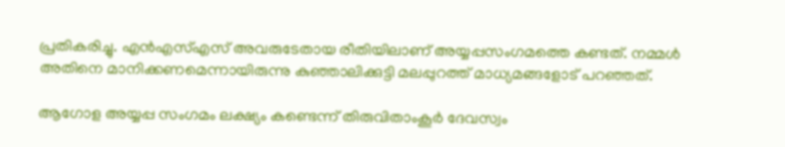പ്രതികരിച്ചു. എന്‍എസ്എസ് അവരുടേതായ രീതിയിലാണ് അയ്യപ്പസംഗമത്തെ കണ്ടത്. നമ്മള്‍ അതിനെ മാനിക്കണമെന്നായിരുന്നു കുഞ്ഞാലിക്കുട്ടി മലപ്പുറത്ത് മാധ്യമങ്ങളോട് പറഞ്ഞത്.

ആഗോള അയ്യപ്പ സംഗമം ലക്ഷ്യം കണ്ടെന്ന് തിരുവിതാംകൂര്‍ ദേവസ്വം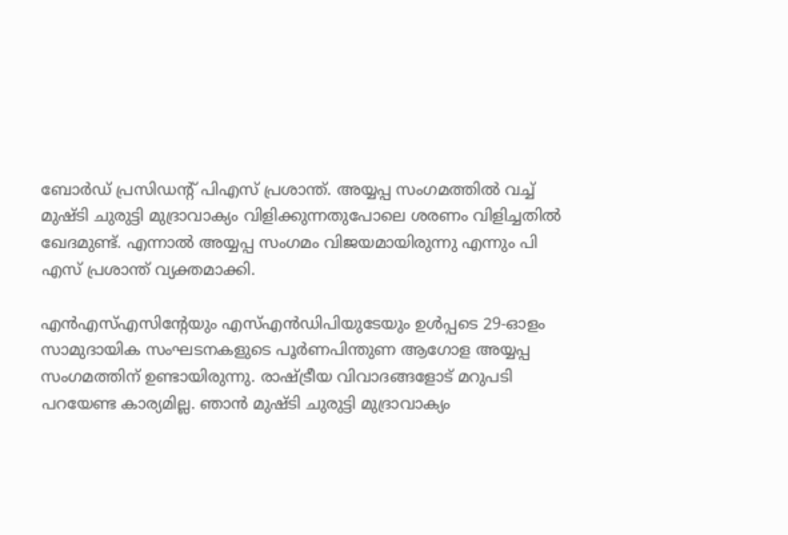ബോര്‍ഡ് പ്രസിഡന്റ് പിഎസ് പ്രശാന്ത്. അയ്യപ്പ സംഗമത്തില്‍ വച്ച് മുഷ്ടി ചുരുട്ടി മുദ്രാവാക്യം വിളിക്കുന്നതുപോലെ ശരണം വിളിച്ചതില്‍ ഖേദമുണ്ട്. എന്നാല്‍ അയ്യപ്പ സംഗമം വിജയമായിരുന്നു എന്നും പി എസ് പ്രശാന്ത് വ്യക്തമാക്കി.

എന്‍എസ്എസിന്റേയും എസ്എന്‍ഡിപിയുടേയും ഉള്‍പ്പടെ 29-ഓളം സാമുദായിക സംഘടനകളുടെ പൂര്‍ണപിന്തുണ ആഗോള അയ്യപ്പ സംഗമത്തിന് ഉണ്ടായിരുന്നു. രാഷ്ട്രീയ വിവാദങ്ങളോട് മറുപടി പറയേണ്ട കാര്യമില്ല. ഞാന്‍ മുഷ്ടി ചുരുട്ടി മുദ്രാവാക്യം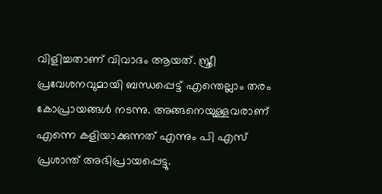വിളിച്ചതാണ് വിവാദം ആയത്. സ്ത്രീ പ്രവേശനവുമായി ബന്ധപ്പെട്ട് എന്തെല്ലാം തരം കോപ്രായങ്ങള്‍ നടന്നു. അങ്ങനെയുള്ളവരാണ് എന്നെ കളിയാക്കുന്നത് എന്നും പി എസ് പ്രശാന്ത് അഭിപ്രായപ്പെട്ടു.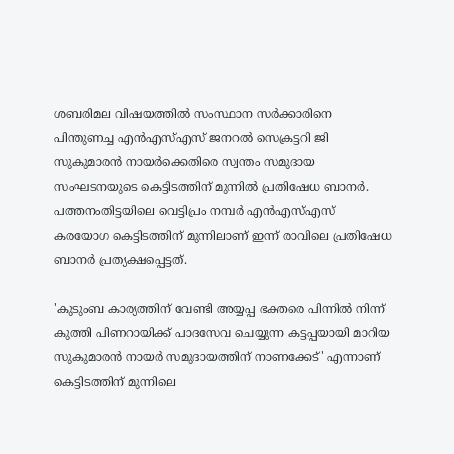ശബരിമല വിഷയത്തില്‍ സംസ്ഥാന സര്‍ക്കാരിനെ പിന്തുണച്ച എന്‍എസ്എസ് ജനറല്‍ സെക്രട്ടറി ജി സുകുമാരന്‍ നായര്‍ക്കെതിരെ സ്വന്തം സമുദായ സംഘടനയുടെ കെട്ടിടത്തിന് മുന്നില്‍ പ്രതിഷേധ ബാനര്‍. പത്തനംതിട്ടയിലെ വെട്ടിപ്രം നമ്പര്‍ എന്‍എസ്എസ് കരയോഗ കെട്ടിടത്തിന് മുന്നിലാണ് ഇന്ന് രാവിലെ പ്രതിഷേധ ബാനര്‍ പ്രത്യക്ഷപ്പെട്ടത്.

'കുടുംബ കാര്യത്തിന് വേണ്ടി അയ്യപ്പ ഭക്തരെ പിന്നില്‍ നിന്ന് കുത്തി പിണറായിക്ക് പാദസേവ ചെയ്യുന്ന കട്ടപ്പയായി മാറിയ സുകുമാരന്‍ നായര്‍ സമുദായത്തിന് നാണക്കേട്' എന്നാണ് കെട്ടിടത്തിന് മുന്നിലെ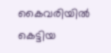കൈവരിയില്‍ കെട്ടിയ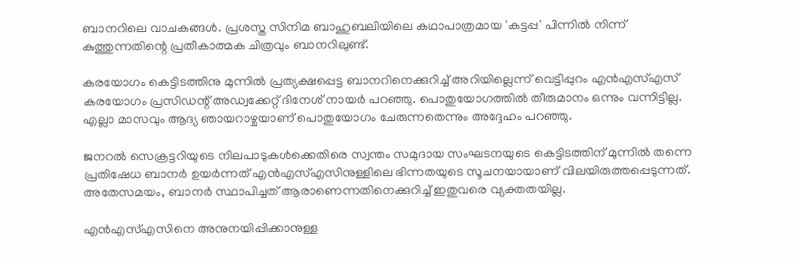ബാനറിലെ വാചകങ്ങള്‍. പ്രശസ്ത സിനിമ ബാഹുബലിയിലെ കഥാപാത്രമായ 'കട്ടപ്പ' പിന്നില്‍ നിന്ന് കുത്തുന്നതിന്റെ പ്രതീകാത്മക ചിത്രവും ബാനറിലുണ്ട്.

കരയോഗം കെട്ടിടത്തിനു മുന്നില്‍ പ്രത്യക്ഷപ്പെട്ട ബാനറിനെക്കുറിച്ച് അറിയില്ലെന്ന് വെട്ടിപ്പുറം എന്‍എസ്എസ് കരയോഗം പ്രസിഡന്റ് അഡ്വക്കേറ്റ് ദിനേശ് നായര്‍ പറഞ്ഞു. പൊതുയോഗത്തില്‍ തീരുമാനം ഒന്നും വന്നിട്ടില്ല. എല്ലാ മാസവും ആദ്യ ഞായറാഴ്ചയാണ് പൊതുയോഗം ചേരുന്നതെന്നും അദ്ദേഹം പറഞ്ഞു.

ജനറല്‍ സെക്രട്ടറിയുടെ നിലപാടുകള്‍ക്കെതിരെ സ്വന്തം സമുദായ സംഘടനയുടെ കെട്ടിടത്തിന് മുന്നില്‍ തന്നെ പ്രതിഷേധ ബാനര്‍ ഉയര്‍ന്നത് എന്‍എസ്എസിനുള്ളിലെ ഭിന്നതയുടെ സൂചനയായാണ് വിലയിരുത്തപ്പെടുന്നത്. അതേസമയം, ബാനര്‍ സ്ഥാപിച്ചത് ആരാണെന്നതിനെക്കുറിച്ച് ഇതുവരെ വ്യക്തതയില്ല.

എന്‍എസ്എസിനെ അനുനയിപ്പിക്കാനുള്ള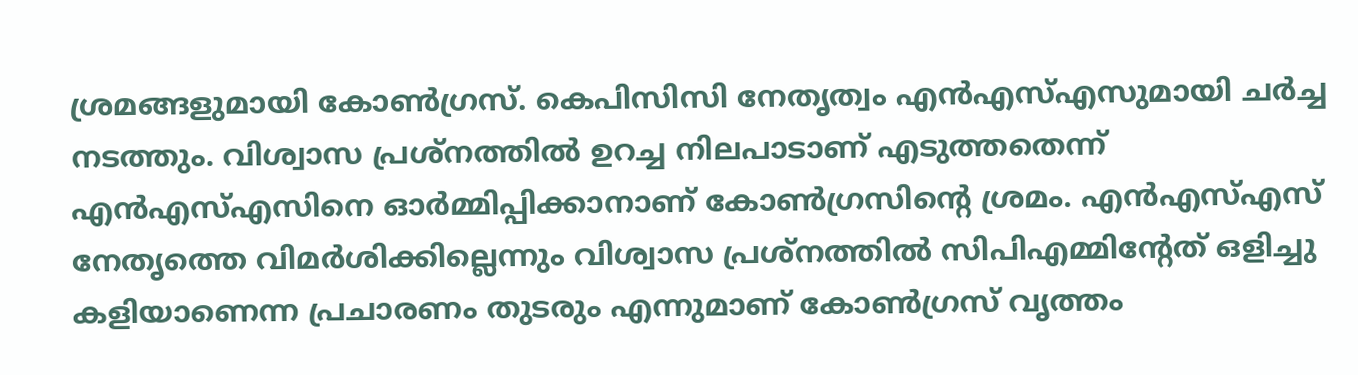ശ്രമങ്ങളുമായി കോണ്‍ഗ്രസ്. കെപിസിസി നേതൃത്വം എന്‍എസ്എസുമായി ചര്‍ച്ച നടത്തും. വിശ്വാസ പ്രശ്‌നത്തില്‍ ഉറച്ച നിലപാടാണ് എടുത്തതെന്ന് എന്‍എസ്എസിനെ ഓര്‍മ്മിപ്പിക്കാനാണ് കോണ്‍ഗ്രസിന്റെ ശ്രമം. എന്‍എസ്എസ് നേതൃത്തെ വിമര്‍ശിക്കില്ലെന്നും വിശ്വാസ പ്രശ്‌നത്തില്‍ സിപിഎമ്മിന്റേത് ഒളിച്ചു കളിയാണെന്ന പ്രചാരണം തുടരും എന്നുമാണ് കോണ്‍ഗ്രസ് വൃത്തം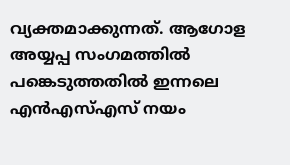വ്യക്തമാക്കുന്നത്. ആഗോള അയ്യപ്പ സംഗമത്തില്‍ പങ്കെടുത്തതില്‍ ഇന്നലെ എന്‍എസ്എസ് നയം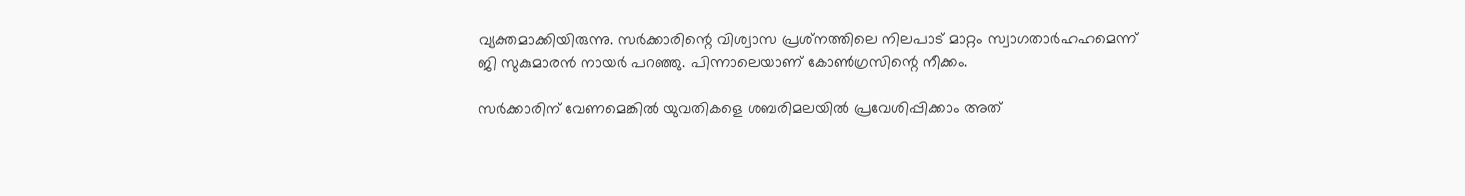വ്യക്തമാക്കിയിരുന്നു. സര്‍ക്കാരിന്റെ വിശ്വാസ പ്രശ്‌നത്തിലെ നിലപാട് മാറ്റം സ്വാഗതാര്‍ഹഹമെന്ന് ജി സുകുമാരന്‍ നായര്‍ പറഞ്ഞു. പിന്നാലെയാണ് കോണ്‍ഗ്രസിന്റെ നീക്കം.

സര്‍ക്കാരിന് വേണമെങ്കില്‍ യുവതികളെ ശബരിമലയില്‍ പ്രവേശിപ്പിക്കാം അത്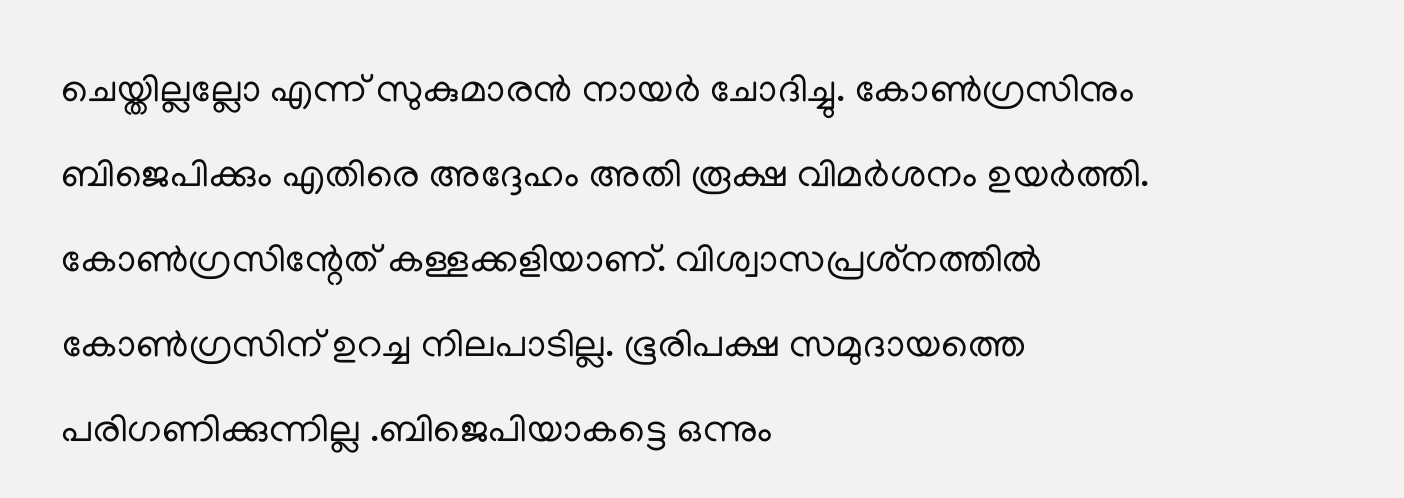ചെയ്തില്ലല്ലോ എന്ന് സുകുമാരന്‍ നായര്‍ ചോദിച്ചു. കോണ്‍ഗ്രസിനും ബിജെപിക്കും എതിരെ അദ്ദേഹം അതി രൂക്ഷ വിമര്‍ശനം ഉയര്‍ത്തി. കോണ്‍ഗ്രസിന്റേത് കള്ളക്കളിയാണ്. വിശ്വാസപ്രശ്‌നത്തില്‍ കോണ്‍ഗ്രസിന് ഉറച്ച നിലപാടില്ല. ഭൂരിപക്ഷ സമുദായത്തെ പരിഗണിക്കുന്നില്ല .ബിജെപിയാകട്ടെ ഒന്നും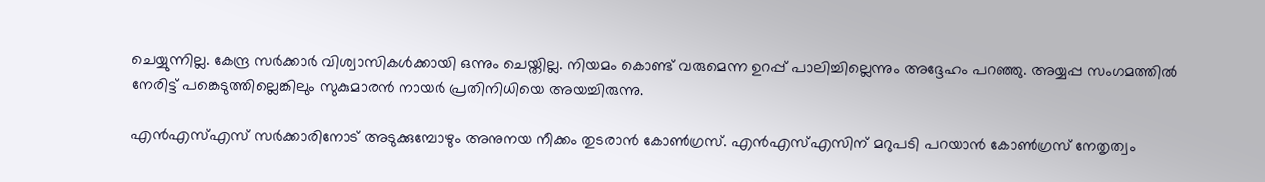ചെയ്യുന്നില്ല. കേന്ദ്ര സര്‍ക്കാര്‍ വിശ്വാസികള്‍ക്കായി ഒന്നും ചെയ്തില്ല. നിയമം കൊണ്ട് വരുമെന്ന ഉറപ്പ് പാലിച്ചില്ലെന്നും അദ്ദേഹം പറഞ്ഞു. അയ്യപ്പ സംഗമത്തില്‍ നേരിട്ട് പങ്കെടുത്തില്ലെങ്കിലും സുകുമാരന്‍ നായര്‍ പ്രതിനിധിയെ അയച്ചിരുന്നു.

എന്‍എസ്എസ് സര്‍ക്കാരിനോട് അടുക്കുമ്പോഴും അനുനയ നീക്കം തുടരാന്‍ കോണ്‍ഗ്രസ്. എന്‍എസ്എസിന് മറുപടി പറയാന്‍ കോണ്‍ഗ്രസ് നേതൃത്വം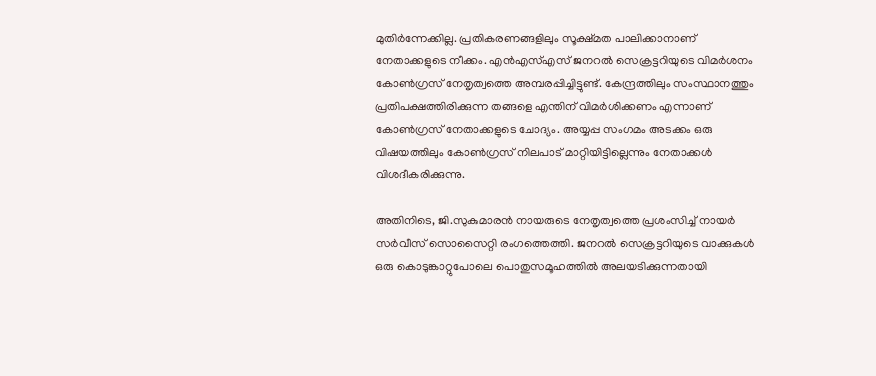മുതിര്‍ന്നേക്കില്ല. പ്രതികരണങ്ങളിലും സൂക്ഷ്മത പാലിക്കാനാണ് നേതാക്കളുടെ നീക്കം. എന്‍എസ്എസ് ജനറല്‍ സെക്രട്ടറിയുടെ വിമര്‍ശനം കോണ്‍ഗ്രസ് നേതൃത്വത്തെ അമ്പരപ്പിച്ചിട്ടുണ്ട്. കേന്ദ്രത്തിലും സംസ്ഥാനത്തും പ്രതിപക്ഷത്തിരിക്കുന്ന തങ്ങളെ എന്തിന് വിമര്‍ശിക്കണം എന്നാണ് കോണ്‍ഗ്രസ് നേതാക്കളുടെ ചോദ്യം. അയ്യപ്പ സംഗമം അടക്കം ഒരു വിഷയത്തിലും കോണ്‍ഗ്രസ് നിലപാട് മാറ്റിയിട്ടില്ലെന്നും നേതാക്കള്‍ വിശദീകരിക്കുന്നു.

അതിനിടെ, ജി.സുകുമാരന്‍ നായരുടെ നേതൃത്വത്തെ പ്രശംസിച്ച് നായര്‍ സര്‍വീസ് സൊസൈറ്റി രംഗത്തെത്തി. ജനറല്‍ സെക്രട്ടറിയുടെ വാക്കുകള്‍ ഒരു കൊടുങ്കാറ്റുപോലെ പൊതുസമൂഹത്തില്‍ അലയടിക്കുന്നതായി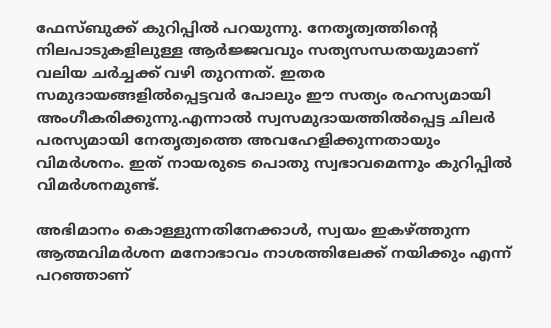ഫേസ്ബുക്ക് കുറിപ്പില്‍ പറയുന്നു. നേതൃത്വത്തിന്റെ നിലപാടുകളിലുള്ള ആര്‍ജ്ജവവും സത്യസന്ധതയുമാണ് വലിയ ചര്‍ച്ചക്ക് വഴി തുറന്നത്. ഇതര സമുദായങ്ങളില്‍പ്പെട്ടവര്‍ പോലും ഈ സത്യം രഹസ്യമായി അംഗീകരിക്കുന്നു.എന്നാല്‍ സ്വസമുദായത്തില്‍പ്പെട്ട ചിലര്‍ പരസ്യമായി നേതൃത്വത്തെ അവഹേളിക്കുന്നതായും വിമര്‍ശനം. ഇത് നായരുടെ പൊതു സ്വഭാവമെന്നും കുറിപ്പില്‍ വിമര്‍ശനമുണ്ട്.

അഭിമാനം കൊള്ളുന്നതിനേക്കാള്‍, സ്വയം ഇകഴ്ത്തുന്ന ആത്മവിമര്‍ശന മനോഭാവം നാശത്തിലേക്ക് നയിക്കും എന്ന് പറഞ്ഞാണ്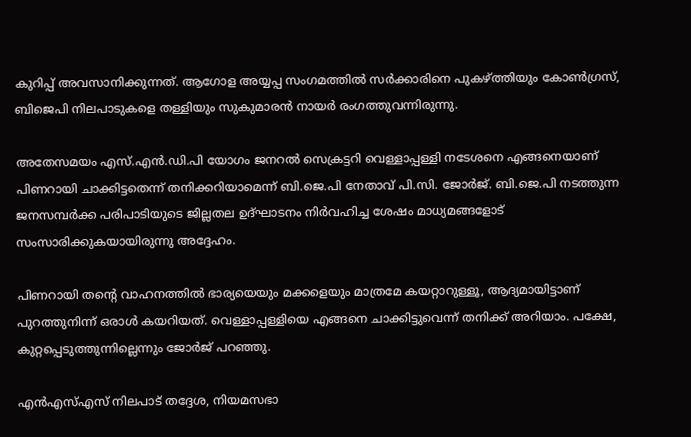കുറിപ്പ് അവസാനിക്കുന്നത്. ആഗോള അയ്യപ്പ സംഗമത്തില്‍ സര്‍ക്കാരിനെ പുകഴ്ത്തിയും കോണ്‍ഗ്രസ്, ബിജെപി നിലപാടുകളെ തള്ളിയും സുകുമാരന്‍ നായര്‍ രംഗത്തുവന്നിരുന്നു.

അതേസമയം എസ്.എന്‍.ഡി.പി യോഗം ജനറല്‍ സെക്രട്ടറി വെള്ളാപ്പള്ളി നടേശനെ എങ്ങനെയാണ് പിണറായി ചാക്കിട്ടതെന്ന് തനിക്കറിയാമെന്ന് ബി.ജെ.പി നേതാവ് പി.സി. ജോര്‍ജ്. ബി.ജെ.പി നടത്തുന്ന ജനസമ്പര്‍ക്ക പരിപാടിയുടെ ജില്ലതല ഉദ്ഘാടനം നിര്‍വഹിച്ച ശേഷം മാധ്യമങ്ങളോട് സംസാരിക്കുകയായിരുന്നു അദ്ദേഹം.

പിണറായി തന്റെ വാഹനത്തില്‍ ഭാര്യയെയും മക്കളെയും മാത്രമേ കയറ്റാറുള്ളൂ, ആദ്യമായിട്ടാണ് പുറത്തുനിന്ന് ഒരാള്‍ കയറിയത്. വെള്ളാപ്പള്ളിയെ എങ്ങനെ ചാക്കിട്ടുവെന്ന് തനിക്ക് അറിയാം. പക്ഷേ, കുറ്റപ്പെടുത്തുന്നില്ലെന്നും ജോര്‍ജ് പറഞ്ഞു.

എന്‍എസ്എസ് നിലപാട് തദ്ദേശ, നിയമസഭാ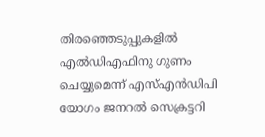തിരഞ്ഞെടുപ്പുകളില്‍ എല്‍ഡിഎഫിനു ഗുണം ചെയ്യുമെന്ന് എസ്എന്‍ഡിപി യോഗം ജനറല്‍ സെക്രട്ടറി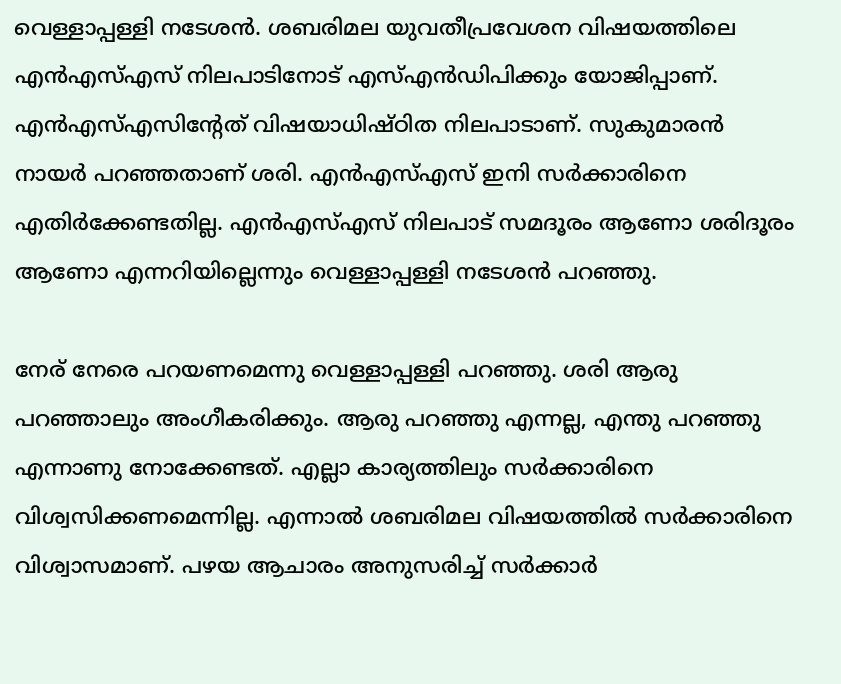വെള്ളാപ്പള്ളി നടേശന്‍. ശബരിമല യുവതീപ്രവേശന വിഷയത്തിലെ എന്‍എസ്എസ് നിലപാടിനോട് എസ്എന്‍ഡിപിക്കും യോജിപ്പാണ്. എന്‍എസ്എസിന്റേത് വിഷയാധിഷ്ഠിത നിലപാടാണ്. സുകുമാരന്‍ നായര്‍ പറഞ്ഞതാണ് ശരി. എന്‍എസ്എസ് ഇനി സര്‍ക്കാരിനെ എതിര്‍ക്കേണ്ടതില്ല. എന്‍എസ്എസ് നിലപാട് സമദൂരം ആണോ ശരിദൂരം ആണോ എന്നറിയില്ലെന്നും വെള്ളാപ്പള്ളി നടേശന്‍ പറഞ്ഞു.

നേര് നേരെ പറയണമെന്നു വെള്ളാപ്പള്ളി പറഞ്ഞു. ശരി ആരു പറഞ്ഞാലും അംഗീകരിക്കും. ആരു പറഞ്ഞു എന്നല്ല, എന്തു പറഞ്ഞു എന്നാണു നോക്കേണ്ടത്. എല്ലാ കാര്യത്തിലും സര്‍ക്കാരിനെ വിശ്വസിക്കണമെന്നില്ല. എന്നാല്‍ ശബരിമല വിഷയത്തില്‍ സര്‍ക്കാരിനെ വിശ്വാസമാണ്. പഴയ ആചാരം അനുസരിച്ച് സര്‍ക്കാര്‍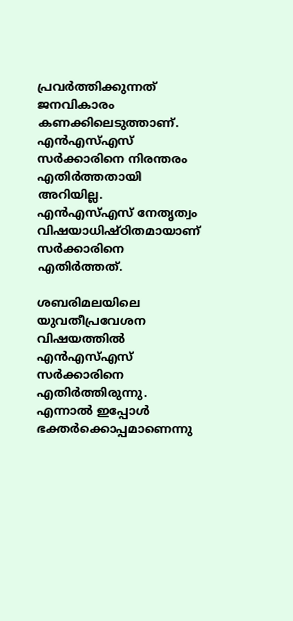പ്രവര്‍ത്തിക്കുന്നത് ജനവികാരം കണക്കിലെടുത്താണ്. എന്‍എസ്എസ് സര്‍ക്കാരിനെ നിരന്തരം എതിര്‍ത്തതായി അറിയില്ല. എന്‍എസ്എസ് നേതൃത്വം വിഷയാധിഷ്ഠിതമായാണ് സര്‍ക്കാരിനെ എതിര്‍ത്തത്.

ശബരിമലയിലെ യുവതീപ്രവേശന വിഷയത്തില്‍ എന്‍എസ്എസ് സര്‍ക്കാരിനെ എതിര്‍ത്തിരുന്നു. എന്നാല്‍ ഇപ്പോള്‍ ഭക്തര്‍ക്കൊപ്പമാണെന്നു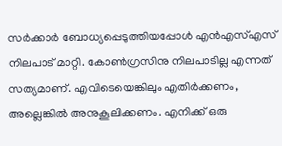സര്‍ക്കാര്‍ ബോധ്യപ്പെടുത്തിയപ്പോള്‍ എന്‍എസ്എസ് നിലപാട് മാറ്റി. കോണ്‍ഗ്രസിനു നിലപാടില്ല എന്നത് സത്യമാണ്. എവിടെയെങ്കിലും എതിര്‍ക്കണം, അല്ലെങ്കില്‍ അനുകൂലിക്കണം. എനിക്ക് ഒരു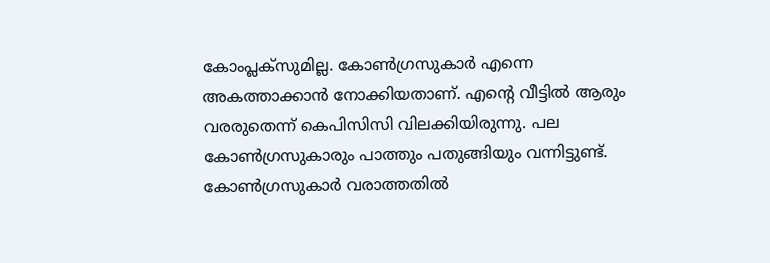കോംപ്ലക്‌സുമില്ല. കോണ്‍ഗ്രസുകാര്‍ എന്നെ അകത്താക്കാന്‍ നോക്കിയതാണ്. എന്റെ വീട്ടില്‍ ആരും വരരുതെന്ന് കെപിസിസി വിലക്കിയിരുന്നു. പല കോണ്‍ഗ്രസുകാരും പാത്തും പതുങ്ങിയും വന്നിട്ടുണ്ട്. കോണ്‍ഗ്രസുകാര്‍ വരാത്തതില്‍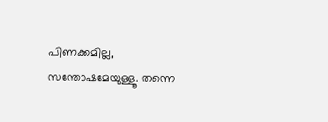പിണക്കമില്ല, സന്തോഷമേയുള്ളൂ. തന്നെ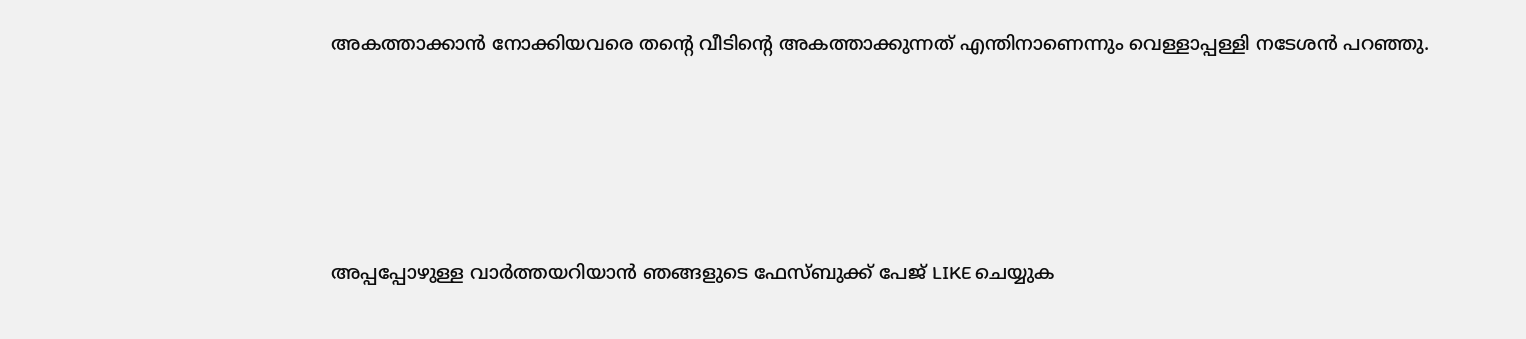അകത്താക്കാന്‍ നോക്കിയവരെ തന്റെ വീടിന്റെ അകത്താക്കുന്നത് എന്തിനാണെന്നും വെള്ളാപ്പള്ളി നടേശന്‍ പറഞ്ഞു.





അപ്പപ്പോഴുള്ള വാര്‍ത്തയറിയാന്‍ ഞങ്ങളുടെ ഫേസ്‌ബുക്ക്‌ പേജ് LIKE ചെയ്യുക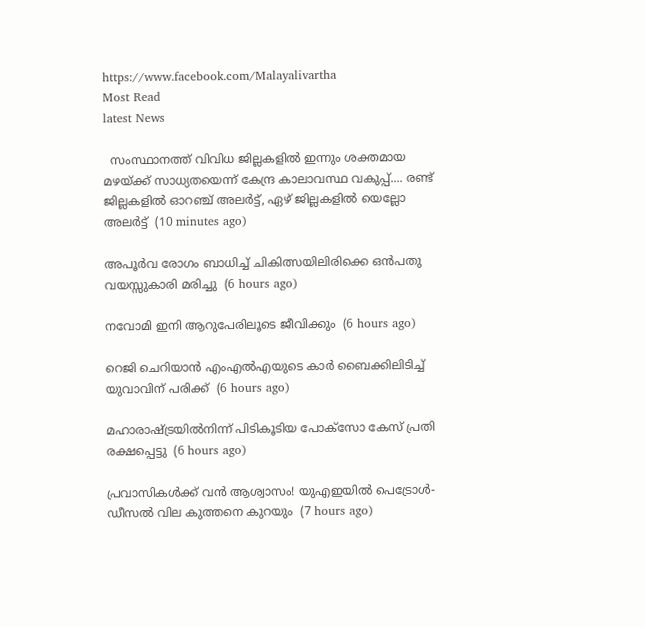https://www.facebook.com/Malayalivartha
Most Read
latest News

  സംസ്ഥാനത്ത് വിവിധ ജില്ലകളിൽ ഇന്നും ശക്തമായ മഴയ്ക്ക് സാധ്യതയെന്ന് കേന്ദ്ര കാലാവസ്ഥ വകുപ്പ്.... രണ്ട് ജില്ലകളിൽ ഓറഞ്ച് അലർട്ട്, ഏഴ് ജില്ലകളിൽ യെല്ലോ അലർട്ട്  (10 minutes ago)

അപൂര്‍വ രോഗം ബാധിച്ച് ചികിത്സയിലിരിക്കെ ഒന്‍പതു വയസ്സുകാരി മരിച്ചു  (6 hours ago)

നവോമി ഇനി ആറുപേരിലൂടെ ജീവിക്കും  (6 hours ago)

റെജി ചെറിയാന്‍ എംഎല്‍എയുടെ കാര്‍ ബൈക്കിലിടിച്ച് യുവാവിന് പരിക്ക്  (6 hours ago)

മഹാരാഷ്ട്രയില്‍നിന്ന് പിടികൂടിയ പോക്‌സോ കേസ് പ്രതി രക്ഷപ്പെട്ടു  (6 hours ago)

പ്രവാസികൾക്ക് വൻ ആശ്വാസം! യുഎഇയിൽ പെട്രോൾ-ഡീസൽ വില കുത്തനെ കുറയും  (7 hours ago)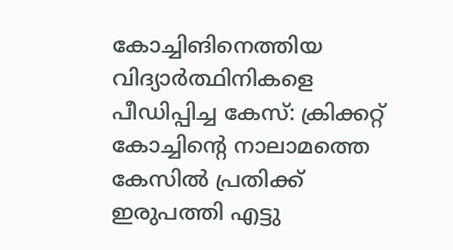കോച്ചിങിനെത്തിയ വിദ്യാര്‍ത്ഥിനികളെ പീഡിപ്പിച്ച കേസ്: ക്രിക്കറ്റ് കോച്ചിന്റെ നാലാമത്തെ കേസില്‍ പ്രതിക്ക് ഇരുപത്തി എട്ടു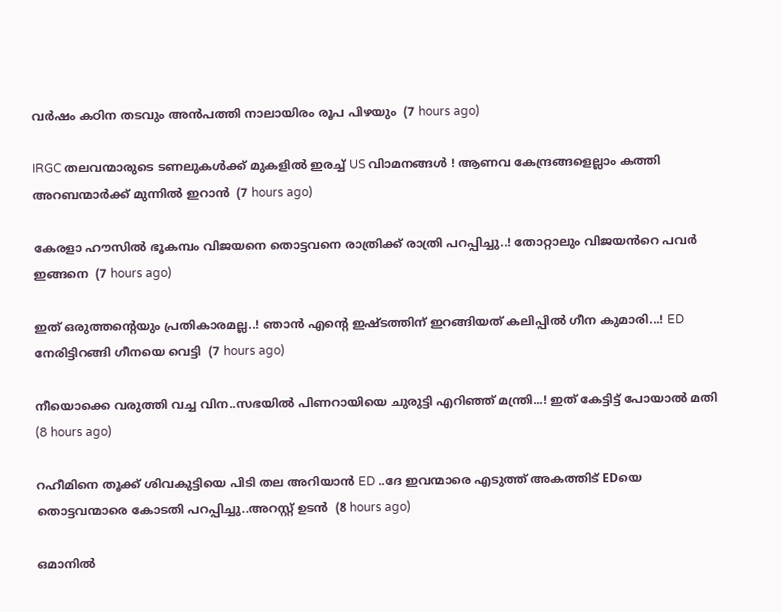വര്‍ഷം കഠിന തടവും അന്‍പത്തി നാലായിരം രൂപ പിഴയും  (7 hours ago)

IRGC തലവന്മാരുടെ ടണലുകള്‍ക്ക് മുകളില്‍ ഇരച്ച് US വിാമനങ്ങള്‍ ! ആണവ കേന്ദ്രങ്ങളെല്ലാം കത്തി അറബന്മാര്‍ക്ക് മുന്നില്‍ ഇറാന്‍  (7 hours ago)

കേരളാ ഹൗസിൽ ഭൂകമ്പം വിജയനെ തൊട്ടവനെ രാത്രിക്ക് രാത്രി പറപ്പിച്ചു..! തോറ്റാലും വിജയൻറെ പവർ ഇങ്ങനെ  (7 hours ago)

ഇത് ഒരുത്തന്റെയും പ്രതികാരമല്ല..! ഞാൻ എന്റെ ഇഷ്ടത്തിന് ഇറങ്ങിയത് കലിപ്പിൽ ഗീന കുമാരി...! ED നേരിട്ടിറങ്ങി ഗീനയെ വെട്ടി  (7 hours ago)

നീയൊക്കെ വരുത്തി വച്ച വിന..സഭയിൽ പിണറായിയെ ചുരുട്ടി എറിഞ്ഞ് മന്ത്രി...! ഇത് കേട്ടിട്ട് പോയാൽ മതി  (8 hours ago)

റഹീമിനെ തൂക്ക് ശിവകുട്ടിയെ പിടി തല അറിയാൻ ED ..ദേ ഇവന്മാരെ എടുത്ത് അകത്തിട് EDയെ തൊട്ടവന്മാരെ കോടതി പറപ്പിച്ചു..അറസ്റ്റ് ഉടൻ  (8 hours ago)

ഒമാനില്‍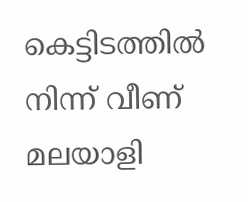കെട്ടിടത്തില്‍ നിന്ന് വീണ് മലയാളി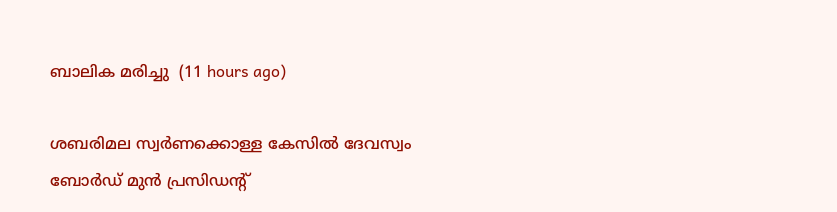ബാലിക മരിച്ചു  (11 hours ago)

ശബരിമല സ്വര്‍ണക്കൊള്ള കേസില്‍ ദേവസ്വം ബോര്‍ഡ് മുന്‍ പ്രസിഡന്റ്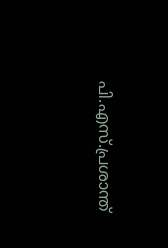പി.എസ്.പ്രശാന്ത്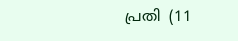പ്രതി  (11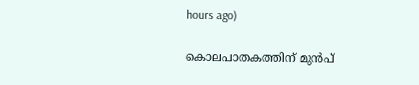hours ago)

കൊലപാതകത്തിന് മുൻപ്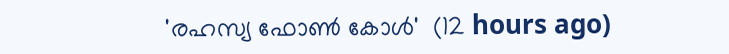'രഹസ്യ ഫോൺ കോൾ'  (12 hours ago)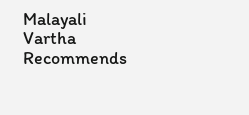Malayali Vartha Recommends